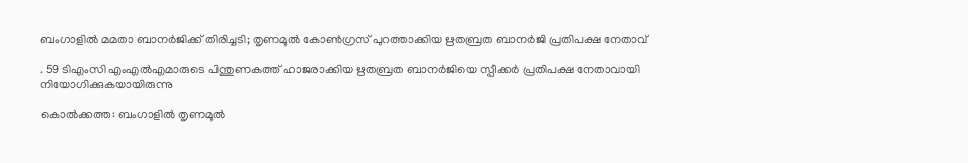ബംഗാളിൽ മമതാ ബാനർജിക്ക് തിരിച്ചടി; തൃണമൂൽ കോൺഗ്രസ് പുറത്താക്കിയ ഋതബ്രത ബാനർജി പ്രതിപക്ഷ നേതാവ്

. 59 ടിഎംസി എംഎൽഎമാരുടെ പിന്തുണകത്ത് ഹാജരാക്കിയ ഋതബ്രത ബാനർജിയെ സ്പീക്കർ പ്രതിപക്ഷ നേതാവായി നിയോഗിക്കുകയായിരുന്നു

കൊൽക്കത്ത: ബംഗാളിൽ തൃണമൂൽ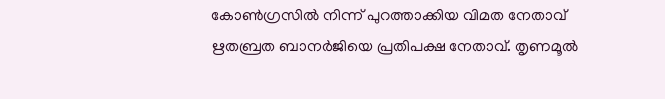കോൺഗ്രസിൽ നിന്ന് പുറത്താക്കിയ വിമത നേതാവ് ഋതബ്രത ബാനർജിയെ പ്രതിപക്ഷ നേതാവ്. തൃണമൂൽ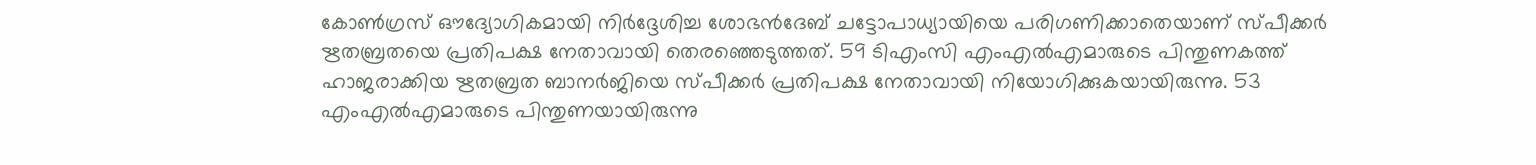കോൺഗ്രസ് ഔദ്യോഗികമായി നിർദ്ദേശിച്ച ശോഭൻദേബ് ചട്ടോപാധ്യായിയെ പരിഗണിക്കാതെയാണ് സ്പീക്കർ ഋതബ്രതയെ പ്രതിപക്ഷ നേതാവായി തെരഞ്ഞെടുത്തത്. 59 ടിഎംസി എംഎൽഎമാരുടെ പിന്തുണകത്ത് ഹാജരാക്കിയ ഋതബ്രത ബാനർജിയെ സ്പീക്കർ പ്രതിപക്ഷ നേതാവായി നിയോഗിക്കുകയായിരുന്നു. 53 എംഎൽഎമാരുടെ പിന്തുണയായിരുന്നു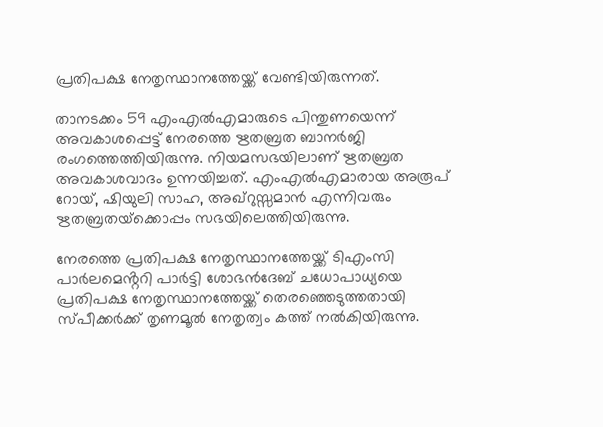പ്രതിപക്ഷ നേതൃസ്ഥാനത്തേയ്ക്ക് വേണ്ടിയിരുന്നത്.

താനടക്കം 59 എംഎല്‍എമാരുടെ പിന്തുണയെന്ന് അവകാശപ്പെട്ട് നേരത്തെ ഋതബ്രത ബാനർജി രംഗത്തെത്തിയിരുന്നു. നിയമസഭയിലാണ് ഋതബ്രത അവകാശവാദം ഉന്നയിച്ചത്. എംഎല്‍എമാരായ അരൂപ് റോയ്, ഷിയുലി സാഹ, അഖ്‌റുസ്സമാന്‍ എന്നിവരും ഋതബ്രതയ്‌ക്കൊപ്പം സഭയിലെത്തിയിരുന്നു.

നേരത്തെ പ്രതിപക്ഷ നേതൃസ്ഥാനത്തേയ്ക്ക് ടിഎംസി പാർലമെൻ്ററി പാർട്ടി ശോഭൻദേബ് ചധോപാധ്യയെ പ്രതിപക്ഷ നേതൃസ്ഥാനത്തേയ്ക്ക് തെരഞ്ഞെടുത്തതായി സ്പീക്കർക്ക് തൃണമൂൽ നേതൃത്വം കത്ത് നൽകിയിരുന്നു.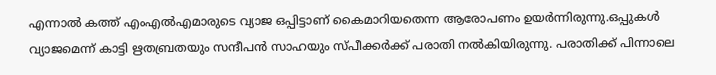എന്നാൽ കത്ത് എംഎൽഎമാരുടെ വ്യാജ ഒപ്പിട്ടാണ് കൈമാറിയതെന്ന ആരോപണം ഉയർന്നിരുന്നു.ഒപ്പുകള്‍ വ്യാജമെന്ന് കാട്ടി ഋതബ്രതയും സന്ദീപന്‍ സാഹയും സ്പീക്കർക്ക് പരാതി നൽകിയിരുന്നു. പരാതിക്ക് പിന്നാലെ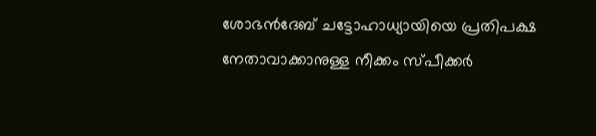ശോഭൻദേബ് ചട്ടോഹാധ്യായിയെ പ്രതിപക്ഷ നേതാവാക്കാനുള്ള നീക്കം സ്പീക്കര്‍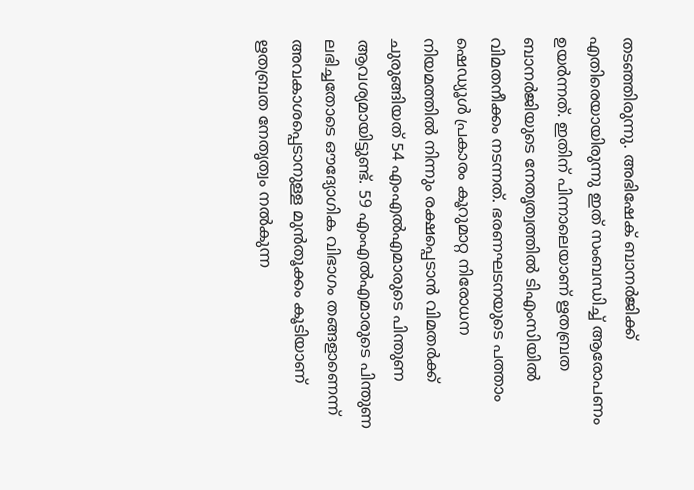തടഞ്ഞിരുന്നു. അഭിഷേക് ബാനർജിക്ക് എതിരെയായിരുന്നു ഇത് സംബന്ധിച്ച് ആരോപണം ഉയർന്നത്. ഇതിന് പിന്നാലെയാണ് ഋതബ്രത ബാനർജിയുടെ നേതൃത്വത്തിൽ ടിഎംസിയിൽ വിമതനീക്കം നടന്നത്. ഭരണഘടനയുടെ പത്താം ഷെഡ്യൂള്‍ പ്രകാരം കൂറുമാറ്റ നിരോധന നിയമത്തില്‍ നിന്നും രക്ഷപ്പെടാന്‍ വിമതര്‍ക്ക് ചുരുങ്ങിയത് 54 എംഎല്‍എമാരുടെ പിന്തുണ ആവശ്യമായിട്ടുണ്ട്. 59 എംഎൽഎമാരുടെ പിന്തുണ ലഭിച്ചതോടെ ഔദ്യോഗിക വിഭാഗം തങ്ങളാണെന്ന് അവകാശപ്പെടാനുള്ള മുൻതൂക്കം കൂടിയാണ് ഋതബ്രത നേതൃത്വം നൽകുന്ന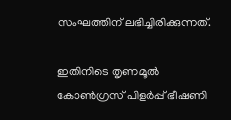സംഘത്തിന് ലഭിച്ചിരിക്കുന്നത്.

ഇതിനിടെ തൃണമൂൽ കോൺഗ്രസ് പിളര്‍പ്പ് ഭീഷണി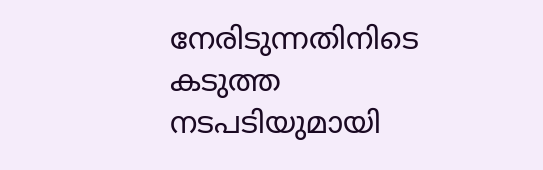നേരിടുന്നതിനിടെ കടുത്ത നടപടിയുമായി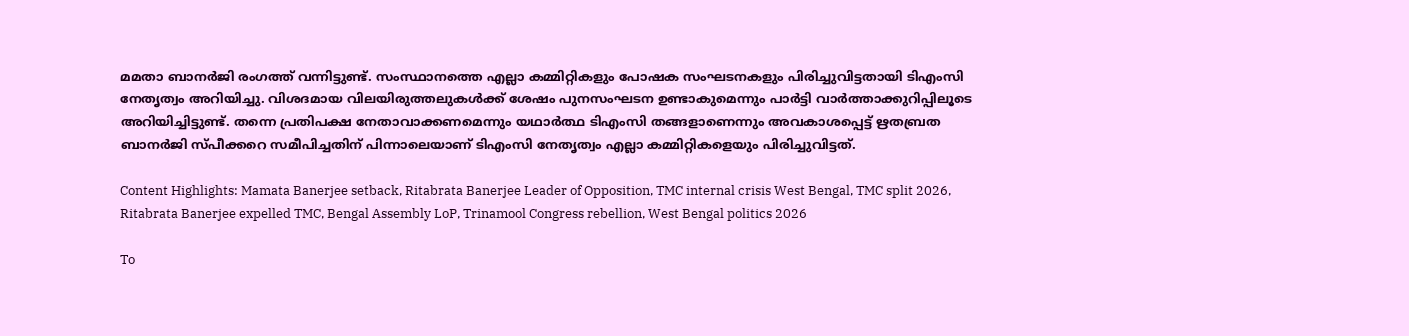മമതാ ബാനർജി രംഗത്ത് വന്നിട്ടുണ്ട്. സംസ്ഥാനത്തെ എല്ലാ കമ്മിറ്റികളും പോഷക സംഘടനകളും പിരിച്ചുവിട്ടതായി ടിഎംസി നേതൃത്വം അറിയിച്ചു. വിശദമായ വിലയിരുത്തലുകള്‍ക്ക് ശേഷം പുനസംഘടന ഉണ്ടാകുമെന്നും പാര്‍ട്ടി വാര്‍ത്താക്കുറിപ്പിലൂടെ അറിയിച്ചിട്ടുണ്ട്. തന്നെ പ്രതിപക്ഷ നേതാവാക്കണമെന്നും യഥാര്‍ത്ഥ ടിഎംസി തങ്ങളാണെന്നും അവകാശപ്പെട്ട് ഋതബ്രത ബാനര്‍ജി സ്പീക്കറെ സമീപിച്ചതിന് പിന്നാലെയാണ് ടിഎംസി നേതൃത്വം എല്ലാ കമ്മിറ്റികളെയും പിരിച്ചുവിട്ടത്.

Content Highlights: Mamata Banerjee setback, Ritabrata Banerjee Leader of Opposition, TMC internal crisis West Bengal, TMC split 2026, Ritabrata Banerjee expelled TMC, Bengal Assembly LoP, Trinamool Congress rebellion, West Bengal politics 2026

To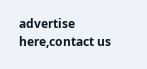advertise here,contact us